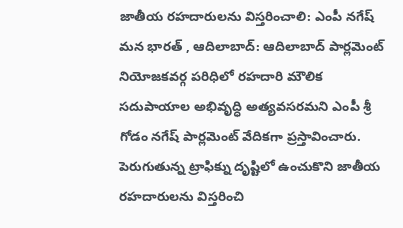జాతీయ రహదారులను విస్తరించాలి: ఎంపీ నగేష్
మన భారత్ , ఆదిలాబాద్: ఆదిలాబాద్ పార్లమెంట్ నియోజకవర్గ పరిధిలో రహదారి మౌలిక సదుపాయాల అభివృద్ధి అత్యవసరమని ఎంపీ శ్రీ గోడం నగేష్ పార్లమెంట్ వేదికగా ప్రస్తావించారు. పెరుగుతున్న ట్రాఫిక్ను దృష్టిలో ఉంచుకొని జాతీయ రహదారులను విస్తరించి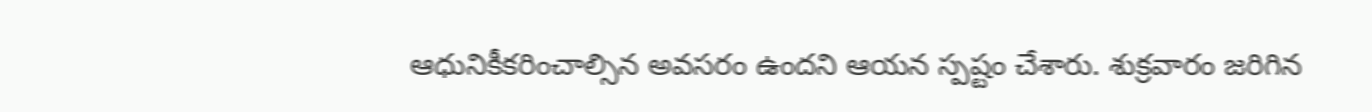ఆధునికీకరించాల్సిన అవసరం ఉందని ఆయన స్పష్టం చేశారు. శుక్రవారం జరిగిన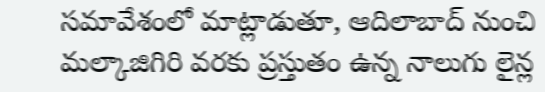సమావేశంలో మాట్లాడుతూ, ఆదిలాబాద్ నుంచి మల్కాజిగిరి వరకు ప్రస్తుతం ఉన్న నాలుగు లైన్ల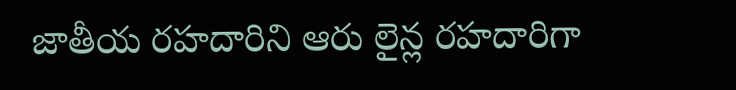జాతీయ రహదారిని ఆరు లైన్ల రహదారిగా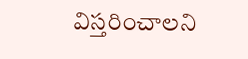విస్తరించాలని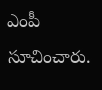ఎంపీ సూచించారు.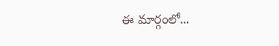ఈ మార్గంలో...